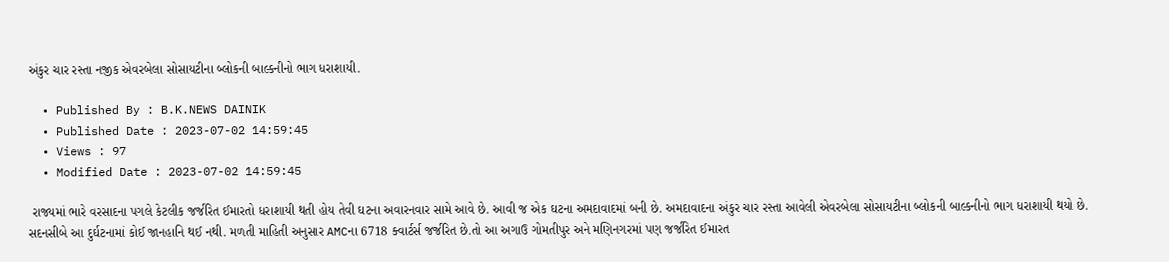અંકુર ચાર રસ્તા નજીક એવરબેલા સોસાયટીના બ્લોકની બાલ્કનીનો ભાગ ધરાશાયી.

  • Published By : B.K.NEWS DAINIK
  • Published Date : 2023-07-02 14:59:45
  • Views : 97
  • Modified Date : 2023-07-02 14:59:45

 રાજ્યમાં ભારે વરસાદના પગલે કેટલીક જર્જરિત ઈમારતો ધરાશાયી થતી હોય તેવી ઘટના અવારનવાર સામે આવે છે. આવી જ એક ઘટના અમદાવાદમાં બની છે. અમદાવાદના અંકુર ચાર રસ્તા આવેલી એવરબેલા સોસાયટીના બ્લોકની બાલ્કનીનો ભાગ ધરાશાયી થયો છે. સદનસીબે આ દુર્ઘટનામાં કોઈ જાનહાનિ થઈ નથી. મળતી માહિતી અનુસાર AMCના 6718 ક્વાર્ટર્સ જર્જરિત છે.તો આ અગાઉ ગોમતીપુર અને મણિનગરમાં પણ જર્જરિત ઈમારત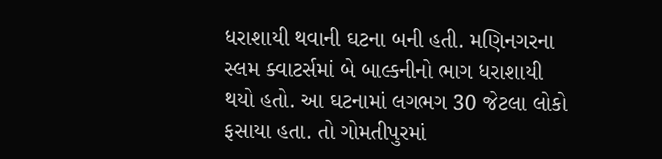ધરાશાયી થવાની ઘટના બની હતી. મણિનગરના સ્લમ ક્વાટર્સમાં બે બાલ્કનીનો ભાગ ધરાશાયી થયો હતો. આ ઘટનામાં લગભગ 30 જેટલા લોકો ફસાયા હતા. તો ગોમતીપુરમાં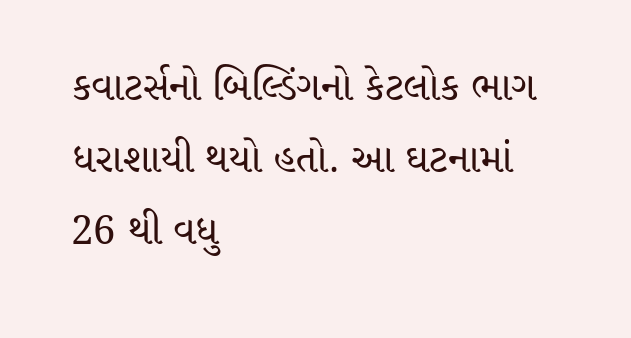કવાટર્સનો બિલ્ડિંગનો કેટલોક ભાગ ધરાશાયી થયો હતો. આ ઘટનામાં 26 થી વધુ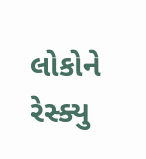લોકોને રેસ્ક્યુ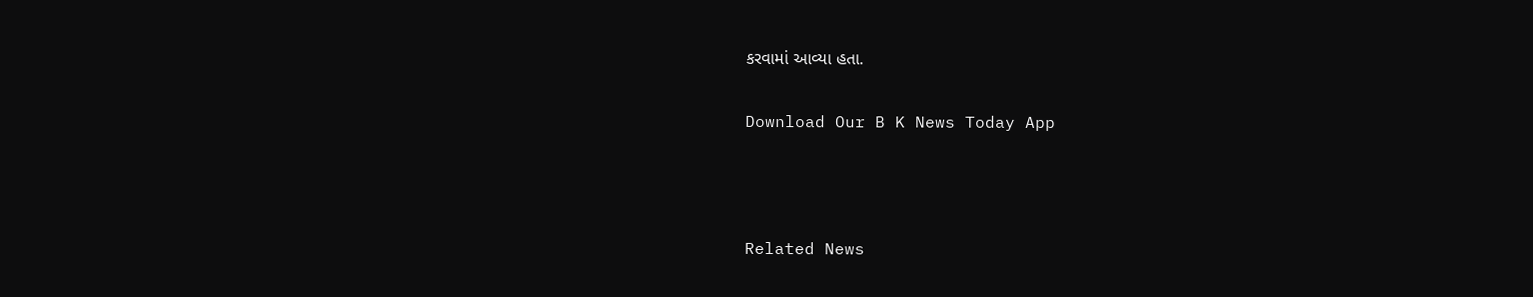કરવામાં આવ્યા હતા.

Download Our B K News Today App



Related News